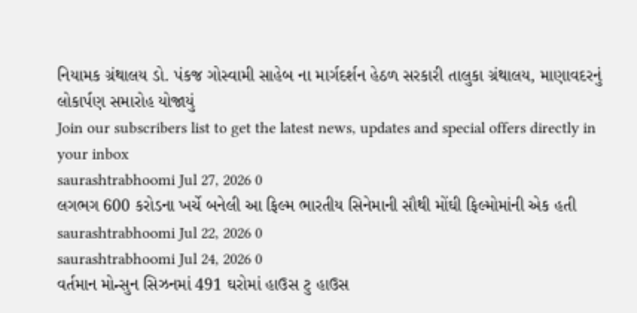નિયામક ગ્રંથાલય ડો. પંકજ ગોસ્વામી સાહેબ ના માર્ગદર્શન હેઠળ સરકારી તાલુકા ગ્રંથાલય, માણાવદરનું લોકાર્પણ સમારોહ યોજાયું
Join our subscribers list to get the latest news, updates and special offers directly in your inbox
saurashtrabhoomi Jul 27, 2026 0
લગભગ 600 કરોડના ખર્ચે બનેલી આ ફિલ્મ ભારતીય સિનેમાની સૌથી મોંઘી ફિલ્મોમાંની એક હતી
saurashtrabhoomi Jul 22, 2026 0
saurashtrabhoomi Jul 24, 2026 0
વર્તમાન મોન્સુન સિઝનમાં 491 ઘરોમાં હાઉસ ટુ હાઉસ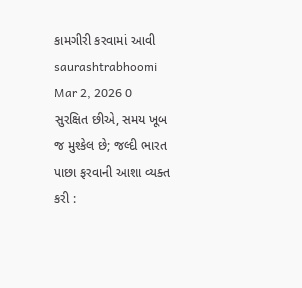કામગીરી કરવામાં આવી
saurashtrabhoomi Mar 2, 2026 0
સુરક્ષિત છીએ, સમય ખૂબ જ મુશ્કેલ છે; જલ્દી ભારત પાછા ફરવાની આશા વ્યક્ત કરી :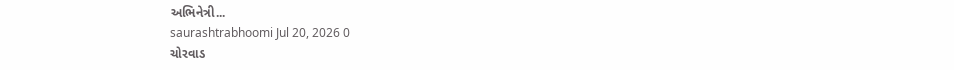અભિનેત્રી...
saurashtrabhoomi Jul 20, 2026 0
ચોરવાડ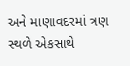અને માણાવદરમાં ત્રણ સ્થળે એકસાથે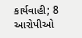કાર્યવાહી; 8 આરોપીઓ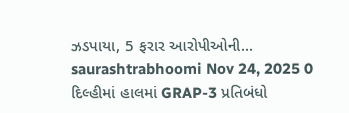ઝડપાયા, 5 ફરાર આરોપીઓની...
saurashtrabhoomi Nov 24, 2025 0
દિલ્હીમાં હાલમાં GRAP-3 પ્રતિબંધો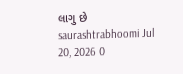લાગુ છે
saurashtrabhoomi Jul 20, 2026 0